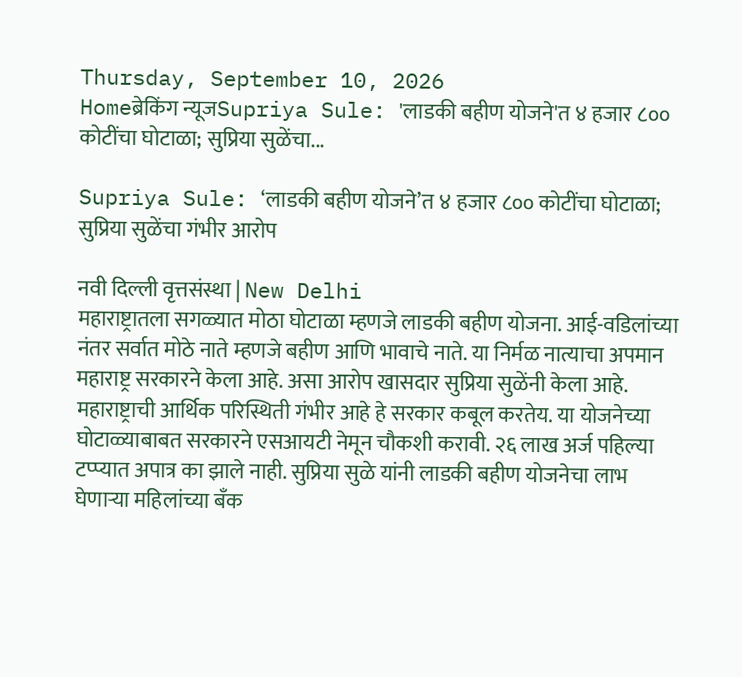Thursday, September 10, 2026
Homeब्रेकिंग न्यूजSupriya Sule: 'लाडकी बहीण योजने'त ४ हजार ८०० कोटींचा घोटाळा; सुप्रिया सुळेंचा...

Supriya Sule: ‘लाडकी बहीण योजने’त ४ हजार ८०० कोटींचा घोटाळा; सुप्रिया सुळेंचा गंभीर आरोप

नवी दिल्ली वृत्तसंस्था | New Delhi
महाराष्ट्रातला सगळ्यात मोठा घोटाळा म्हणजे लाडकी बहीण योजना. आई-वडिलांच्या नंतर सर्वात मोठे नाते म्हणजे बहीण आणि भावाचे नाते. या निर्मळ नात्याचा अपमान महाराष्ट्र सरकारने केला आहे. असा आरोप खासदार सुप्रिया सुळेंनी केला आहे. महाराष्ट्राची आर्थिक परिस्थिती गंभीर आहे हे सरकार कबूल करतेय. या योजनेच्या घोटाळ्याबाबत सरकारने एसआयटी नेमून चौकशी करावी. २६ लाख अर्ज पहिल्या टप्प्यात अपात्र का झाले नाही. सुप्रिया सुळे यांनी लाडकी बहीण योजनेचा लाभ घेणाऱ्या महिलांच्या बँक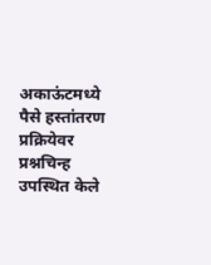अकाऊंटमध्ये पैसे हस्तांतरण प्रक्रियेवर प्रश्नचिन्ह उपस्थित केले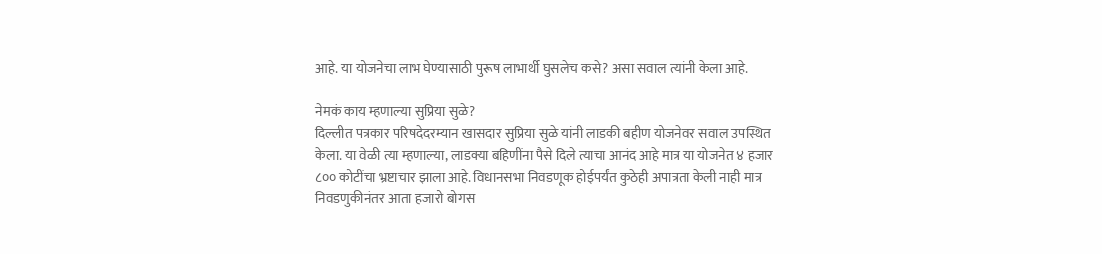आहे. या योजनेचा लाभ घेण्यासाठी पुरूष लाभार्थी घुसलेच कसे? असा सवाल त्यांनी केला आहे.

नेमकं काय म्हणाल्या सुप्रिया सुळे?
दिल्लीत पत्रकार परिषदेदरम्यान खासदार सुप्रिया सुळे यांनी लाडकी बहीण योजनेवर सवाल उपस्थित केला. या वेळी त्या म्हणाल्या, लाडक्या बहि‍णींना पैसे दिले त्याचा आनंद आहे मात्र या योजनेत ४ हजार ८०० कोटींचा भ्रष्टाचार झाला आहे. विधानसभा निवडणूक होईपर्यंत कुठेही अपात्रता केली नाही मात्र निवडणुकीनंतर आता हजारो बोगस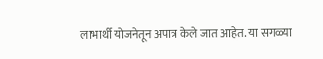लाभार्थी योजनेतून अपात्र केले जात आहेत. या सगळ्या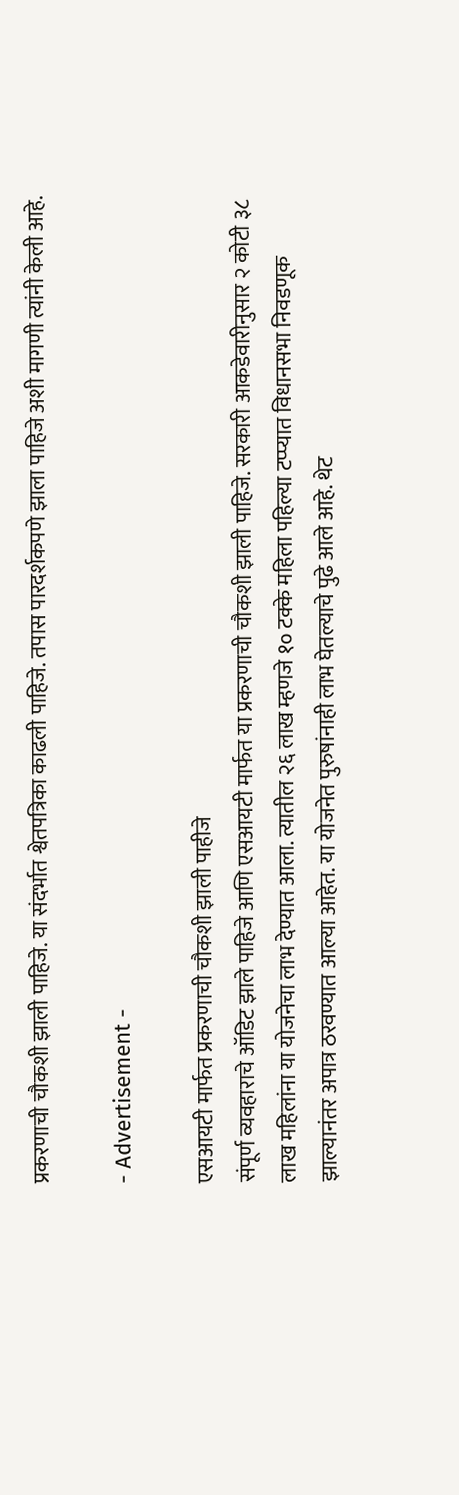प्रकरणाची चौकशी झाली पाहिजे. या संदर्भात श्वेतपत्रिका काढली पाहिजे. तपास पारदर्शकपणे झाला पाहिजे अशी मागणी त्यांनी केली आहे.

- Advertisement -

एसआयटी मार्फत प्रकरणाची चौकशी झाली पाहीजे
संपूर्ण व्यवहाराचे ऑडिट झाले पाहिजे आणि एसआयटी मार्फत या प्रकरणाची चौकशी झाली पाहिजे. सरकारी आकडेवारीनुसार २ कोटी ३८ लाख महिलांना या योजनेचा लाभ देण्यात आला. त्यातील २६ लाख म्हणजे १० टक्के महिला पहिल्या टप्प्यात विधानसभा निवडणूक झाल्यानंतर अपात्र ठरवण्यात आल्या आहेत. या योजनेत पुरुषांनाही लाभ घेतल्याचे पुढे आले आहे. थेट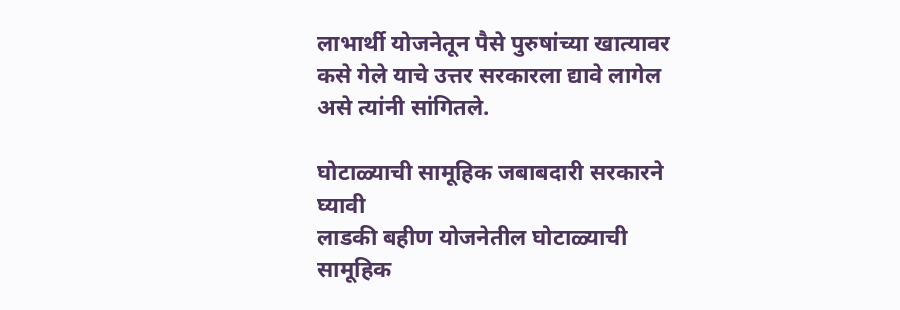लाभार्थी योजनेतून पैसे पुरुषांच्या खात्यावर कसे गेले याचे उत्तर सरकारला द्यावे लागेल असे त्यांनी सांगितले.

घोटाळ्याची सामूहिक जबाबदारी सरकारने घ्यावी
लाडकी बहीण योजनेतील घोटाळ्याची सामूहिक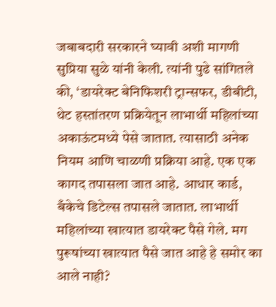जबाबदारी सरकारने घ्यावी अशी मागणी सुप्रिया सुळे यांनी केली. त्यांनी पुढे सांगितले की, ‘डायरेक्ट बेनिफिशरी ट्रान्सफर, डीबीटी, थेट हस्तांतरण प्रक्रियेतून लाभार्थी महिलांच्या अकाऊंटमध्ये पेसे जातात. त्यासाठी अनेक नियम आणि चाळणी प्रक्रिया आहे. एक एक कागद तपासला जात आहे. आधार कार्ड, बँकेचे डिटेल्स तपासले जातात. लाभार्थी महिलांच्या खात्यात डायरेक्ट पैसे गेले. मग पुरूषांच्या खात्यात पैसे जात आहे हे समोर का आले नाही?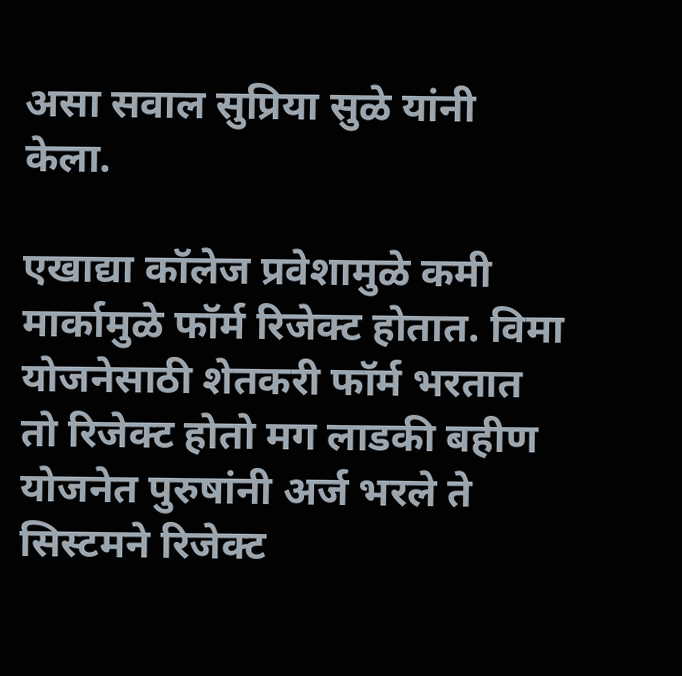असा सवाल सुप्रिया सुळे यांनी केला.

एखाद्या कॉलेज प्रवेशामुळे कमी मार्कामुळे फॉर्म रिजेक्ट होतात. विमा योजनेसाठी शेतकरी फॉर्म भरतात तो रिजेक्ट होतो मग लाडकी बहीण योजनेत पुरुषांनी अर्ज भरले ते सिस्टमने रिजेक्ट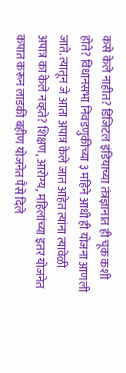कसे केले नाहीत? डिजिटल इंडियाच्या तंत्रज्ञानात ही चूक कशी होते? विधानसभा निवडणुकीच्या ३ महिने आधी ही योजना आणली जाते. त्यातून जे आता अपात्र केले जात आहेत त्यांना त्यावेळी अपात्र का केले नव्हते? शिक्षण, आरोग्य, महिलांच्या इतर योजनेत कपात करून लाडकी बहीण योजनेत पैसे दिले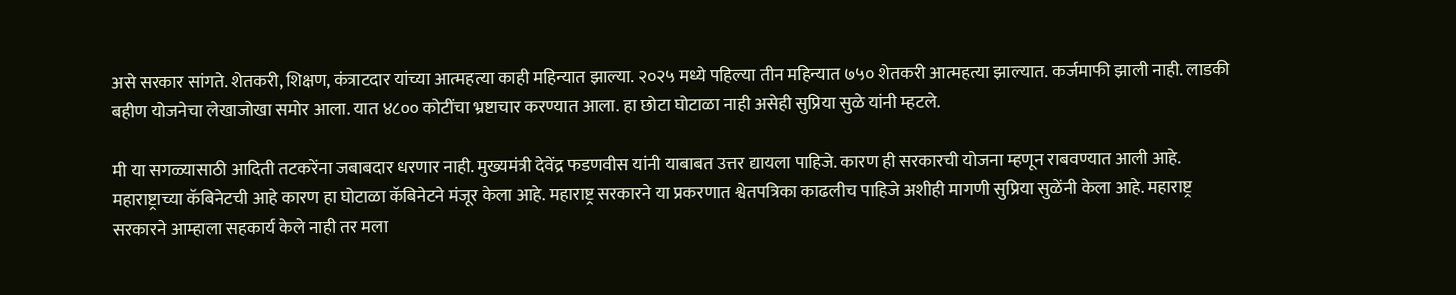असे सरकार सांगते. शेतकरी, शिक्षण, कंत्राटदार यांच्या आत्महत्या काही महिन्यात झाल्या. २०२५ मध्ये पहिल्या तीन महिन्यात ७५० शेतकरी आत्महत्या झाल्यात. कर्जमाफी झाली नाही. लाडकी बहीण योजनेचा लेखाजोखा समोर आला. यात ४८०० कोटींचा भ्रष्टाचार करण्यात आला. हा छोटा घोटाळा नाही असेही सुप्रिया सुळे यांनी म्हटले.

मी या सगळ्यासाठी आदिती तटकरेंना जबाबदार धरणार नाही. मुख्यमंत्री देवेंद्र फडणवीस यांनी याबाबत उत्तर द्यायला पाहिजे. कारण ही सरकारची योजना म्हणून राबवण्यात आली आहे. महाराष्ट्राच्या कॅबिनेटची आहे कारण हा घोटाळा कॅबिनेटने मंजूर केला आहे. महाराष्ट्र सरकारने या प्रकरणात श्वेतपत्रिका काढलीच पाहिजे अशीही मागणी सुप्रिया सुळेंनी केला आहे. महाराष्ट्र सरकारने आम्हाला सहकार्य केले नाही तर मला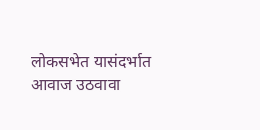लोकसभेत यासंदर्भात आवाज उठवावा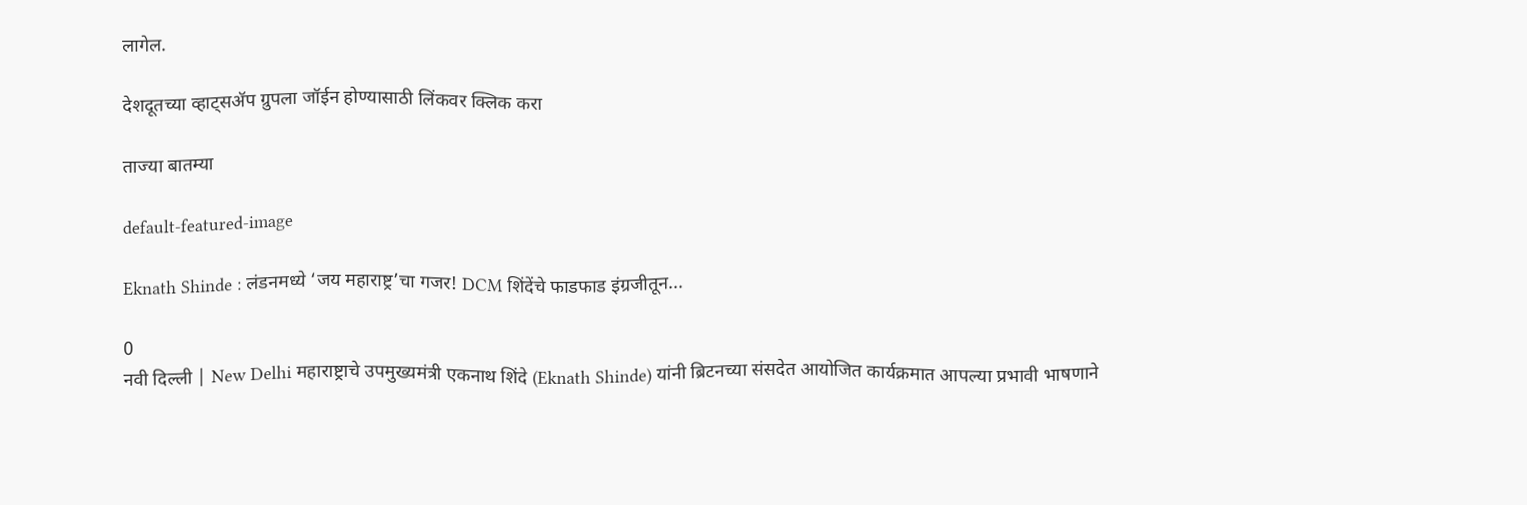लागेल.

देशदूतच्या व्हाट्सॲप ग्रुपला जॉईन होण्यासाठी लिंकवर क्लिक करा

ताज्या बातम्या

default-featured-image

Eknath Shinde : लंडनमध्ये ‘जय महाराष्ट्र’चा गजर! DCM शिंदेंचे फाडफाड इंग्रजीतून...

0
नवी दिल्ली | New Delhi महाराष्ट्राचे उपमुख्यमंत्री एकनाथ शिंदे (Eknath Shinde) यांनी ब्रिटनच्या संसदेत आयोजित कार्यक्रमात आपल्या प्रभावी भाषणाने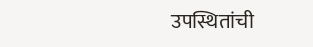उपस्थितांची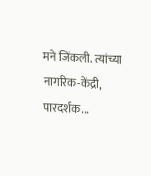मने जिंकली. त्यांच्या नागरिक-केंद्री, पारदर्शक...